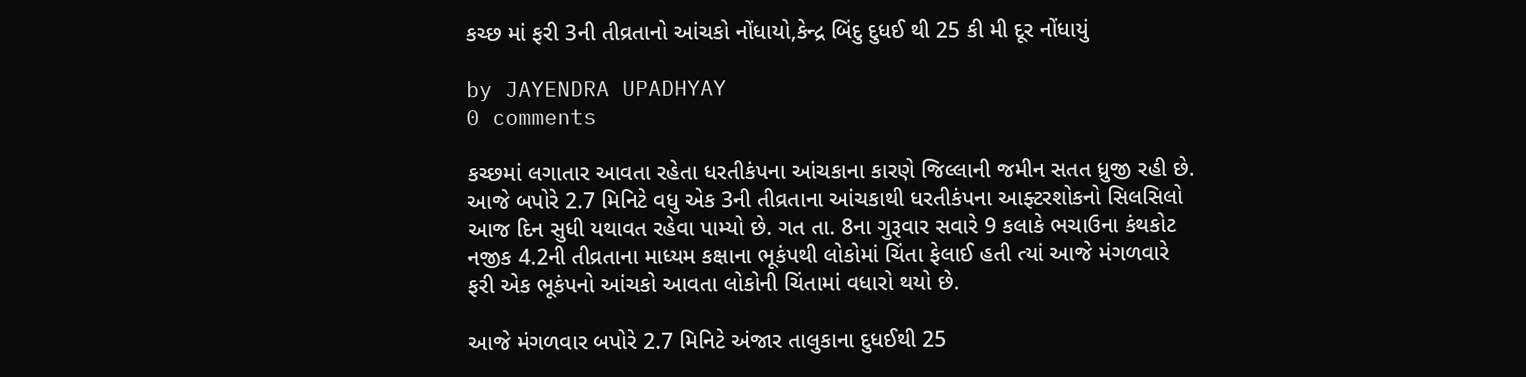કચ્છ માં ફરી 3ની તીવ્રતાનો આંચકો નોંધાયો,કેન્દ્ર બિંદુ દુધઈ થી 25 કી મી દૂર નોંધાયું

by JAYENDRA UPADHYAY
0 comments

કચ્છમાં લગાતાર આવતા રહેતા ધરતીકંપના આંચકાના કારણે જિલ્લાની જમીન સતત ધ્રુજી રહી છે. આજે બપોરે 2.7 મિનિટે વધુ એક 3ની તીવ્રતાના આંચકાથી ધરતીકંપના આફ્ટરશોકનો સિલસિલો આજ દિન સુધી યથાવત રહેવા પામ્યો છે. ગત તા. 8ના ગુરૂવાર સવારે 9 કલાકે ભચાઉના કંથકોટ નજીક 4.2ની તીવ્રતાના માધ્યમ કક્ષાના ભૂકંપથી લોકોમાં ચિંતા ફેલાઈ હતી ત્યાં આજે મંગળવારે ફરી એક ભૂકંપનો આંચકો આવતા લોકોની ચિંતામાં વધારો થયો છે.

આજે મંગળવાર બપોરે 2.7 મિનિટે અંજાર તાલુકાના દુધઈથી 25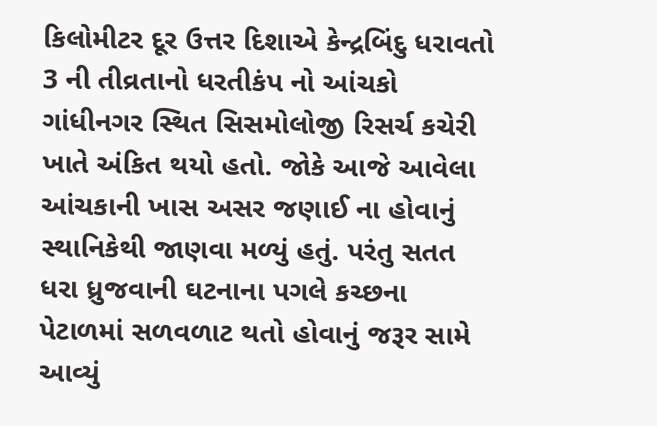કિલોમીટર દૂર ઉત્તર દિશાએ કેન્દ્રબિંદુ ધરાવતો 3 ની તીવ્રતાનો ધરતીકંપ નો આંચકો ગાંધીનગર સ્થિત સિસમોલોજી રિસર્ચ કચેરી ખાતે અંકિત થયો હતો. જોકે આજે આવેલા આંચકાની ખાસ અસર જણાઈ ના હોવાનું સ્થાનિકેથી જાણવા મળ્યું હતું. પરંતુ સતત ધરા ધ્રુજવાની ઘટનાના પગલે કચ્છના પેટાળમાં સળવળાટ થતો હોવાનું જરૂર સામે આવ્યું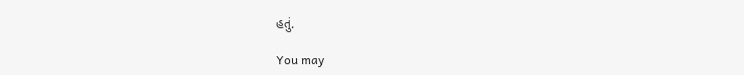હતું.

You may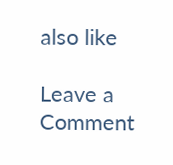also like

Leave a Comment